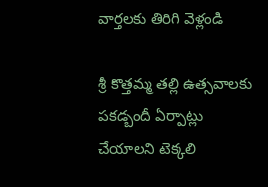వార్తలకు తిరిగి వెళ్లండి

శ్రీ కొత్తమ్మ తల్లి ఉత్సవాలకు పకడ్బందీ ఏర్పాట్లు చేయాలని టెక్కలి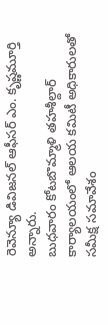రెవెన్యూ డివిజనల్ ఆఫీసర్ ఎం. కృష్ణమూర్తి అన్నారు.
బుధవారం కోటబొమ్మాళి తహశీల్దార్ కార్యాలయంలో ఆలయ కమిటీ అధికారులతో సమీక్ష సమావేశం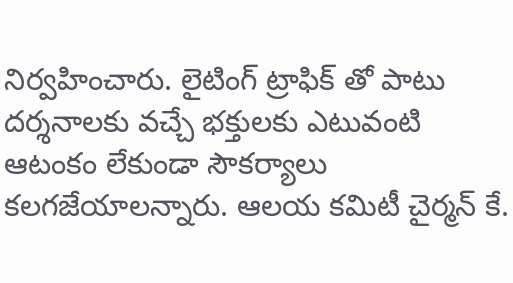నిర్వహించారు. లైటింగ్ ట్రాఫిక్ తో పాటు దర్శనాలకు వచ్చే భక్తులకు ఎటువంటి ఆటంకం లేకుండా సౌకర్యాలు కలగజేయాలన్నారు. ఆలయ కమిటీ చైర్మన్ కే.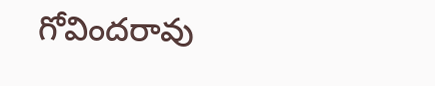గోవిందరావు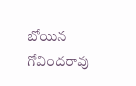బోయిన గోవిందరావు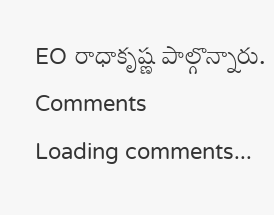EO రాధాకృష్ణ పాల్గొన్నారు.
Comments
Loading comments...